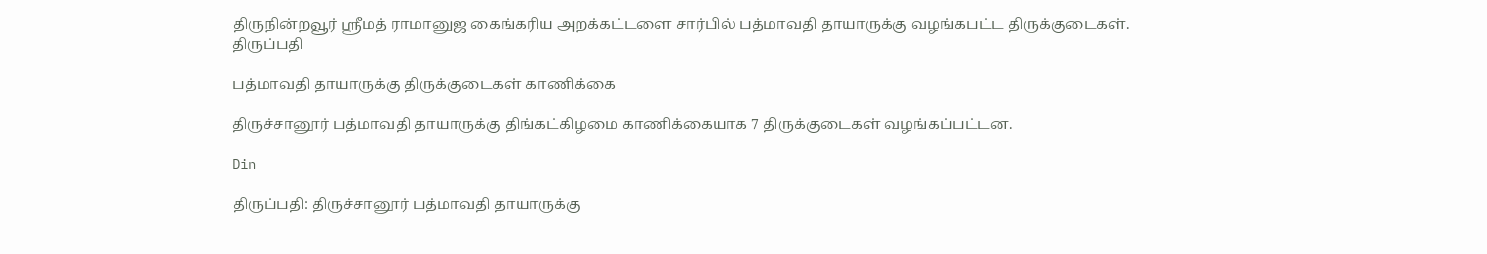திருநின்றவூர் ஸ்ரீமத் ராமானுஜ கைங்கரிய அறக்கட்டளை சார்பில் பத்மாவதி தாயாருக்கு வழங்கபட்ட திருக்குடைகள்.
திருப்பதி

பத்மாவதி தாயாருக்கு திருக்குடைகள் காணிக்கை

திருச்சானூர் பத்மாவதி தாயாருக்கு திங்கட்கிழமை காணிக்கையாக 7 திருக்குடைகள் வழங்கப்பட்டன.

Din

திருப்பதி: திருச்சானூர் பத்மாவதி தாயாருக்கு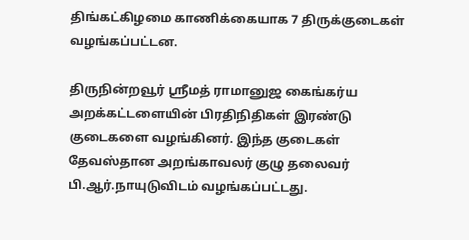திங்கட்கிழமை காணிக்கையாக 7 திருக்குடைகள் வழங்கப்பட்டன.

திருநின்றவூர் ஸ்ரீமத் ராமானுஜ கைங்கர்ய அறக்கட்டளையின் பிரதிநிதிகள் இரண்டு குடைகளை வழங்கினர். இந்த குடைகள் தேவஸ்தான அறங்காவலர் குழு தலைவர் பி.ஆர்.நாயுடுவிடம் வழங்கப்பட்டது.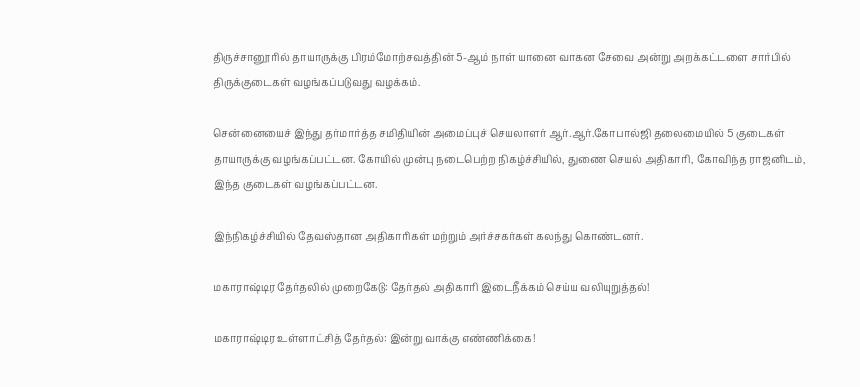திருச்சானூரில் தாயாருக்கு பிரம்மோற்சவத்தின் 5-ஆம் நாள் யானை வாகன சேவை அன்று அறக்கட்டளை சார்பில் திருக்குடைகள் வழங்கப்படுவது வழக்கம்.

சென்னையைச் இந்து தர்மார்த்த சமிதியின் அமைப்புச் செயலாளர் ஆர்.ஆர்.கோபால்ஜி தலைமையில் 5 குடைகள் தாயாருக்கு வழங்கப்பட்டன. கோயில் முன்பு நடைபெற்ற நிகழ்ச்சியில், துணை செயல் அதிகாரி, கோவிந்த ராஜனிடம், இந்த குடைகள் வழங்கப்பட்டன.

இந்நிகழ்ச்சியில் தேவஸ்தான அதிகாரிகள் மற்றும் அர்ச்சகர்கள் கலந்து கொண்டனர்.

மகாராஷ்டிர தேர்தலில் முறைகேடு: தேர்தல் அதிகாரி இடைநீக்கம் செய்ய வலியுறுத்தல்!

மகாராஷ்டிர உள்ளாட்சித் தேர்தல்: இன்று வாக்கு எண்ணிக்கை!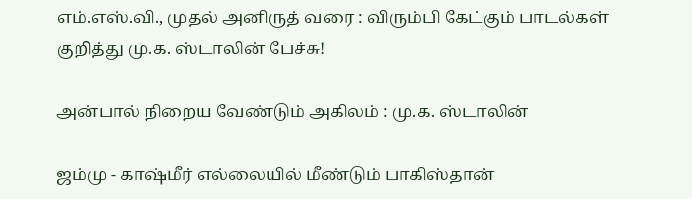எம்.எஸ்.வி., முதல் அனிருத் வரை : விரும்பி கேட்கும் பாடல்கள் குறித்து மு.க. ஸ்டாலின் பேச்சு!

அன்பால் நிறைய வேண்டும் அகிலம் : மு.க. ஸ்டாலின்

ஜம்மு - காஷ்மீர் எல்லையில் மீண்டும் பாகிஸ்தான்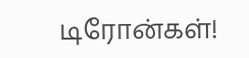டிரோன்கள்!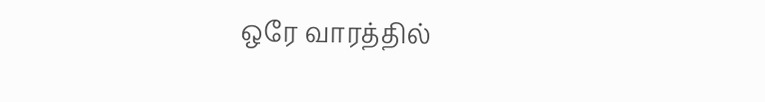ஒரே வாரத்தில்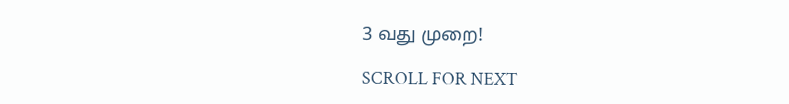3 வது முறை!

SCROLL FOR NEXT